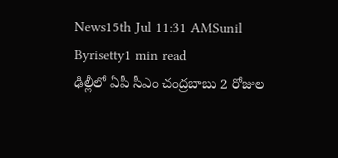News15th Jul 11:31 AMSunil Byrisetty1 min read
ఢిల్లీలో ఏపీ సీఎం చంద్రబాబు 2 రోజుల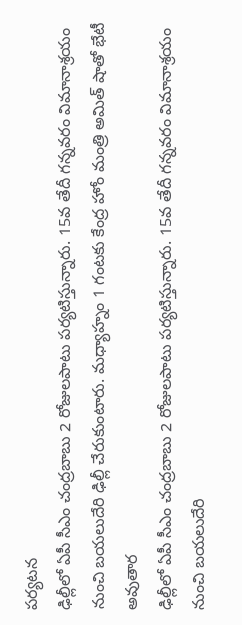పర్యటన
ఢిల్లీలో ఏపీ సీఎం చంద్రబాబు 2 రోజులపాటు పర్యటిస్తున్నారు. 15వ తేదీ గన్నవరం విమానాశ్రయం నుంచి బయలుదేరి ఢిల్లీ చేరుకుంటారు. మధ్యాహ్నం 1 గంటకు కేంద్ర హోం మంత్రి అమిత్ షాతో భేటీ అవుతార
ఢిల్లీలో ఏపీ సీఎం చంద్రబాబు 2 రోజులపాటు పర్యటిస్తున్నారు. 15వ తేదీ గన్నవరం విమానాశ్రయం నుంచి బయలుదేరి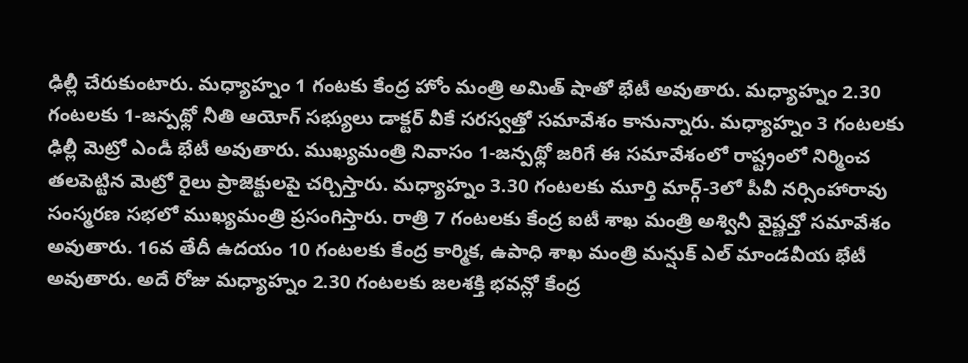ఢిల్లీ చేరుకుంటారు. మధ్యాహ్నం 1 గంటకు కేంద్ర హోం మంత్రి అమిత్ షాతో భేటీ అవుతారు. మధ్యాహ్నం 2.30 గంటలకు 1-జన్పథ్లో నీతి ఆయోగ్ సభ్యులు డాక్టర్ వీకే సరస్వత్తో సమావేశం కానున్నారు. మధ్యాహ్నం 3 గంటలకు ఢిల్లీ మెట్రో ఎండీ భేటీ అవుతారు. ముఖ్యమంత్రి నివాసం 1-జన్పథ్లో జరిగే ఈ సమావేశంలో రాష్ట్రంలో నిర్మించ తలపెట్టిన మెట్రో రైలు ప్రాజెక్టులపై చర్చిస్తారు. మధ్యాహ్నం 3.30 గంటలకు మూర్తి మార్గ్-3లో పీవీ నర్సింహారావు సంస్మరణ సభలో ముఖ్యమంత్రి ప్రసంగిస్తారు. రాత్రి 7 గంటలకు కేంద్ర ఐటీ శాఖ మంత్రి అశ్వినీ వైష్ణవ్తో సమావేశం అవుతారు. 16వ తేదీ ఉదయం 10 గంటలకు కేంద్ర కార్మిక, ఉపాధి శాఖ మంత్రి మన్షుక్ ఎల్ మాండవీయ భేటీ అవుతారు. అదే రోజు మధ్యాహ్నం 2.30 గంటలకు జలశక్తి భవన్లో కేంద్ర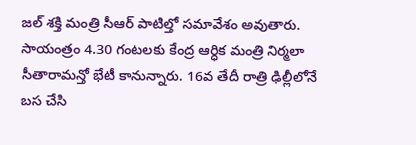జల్ శక్తి మంత్రి సీఆర్ పాటిల్తో సమావేశం అవుతారు. సాయంత్రం 4.30 గంటలకు కేంద్ర ఆర్ధిక మంత్రి నిర్మలా సీతారామన్తో భేటీ కానున్నారు. 16వ తేదీ రాత్రి ఢిల్లీలోనే బస చేసి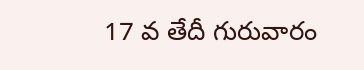17 వ తేదీ గురువారం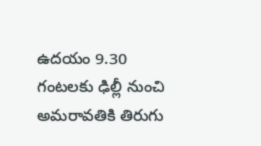ఉదయం 9.30 గంటలకు ఢిల్లీ నుంచి అమరావతికి తిరుగు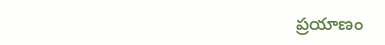ప్రయాణం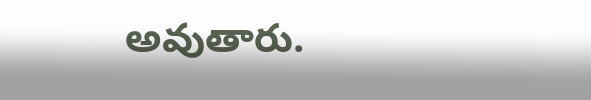అవుతారు.